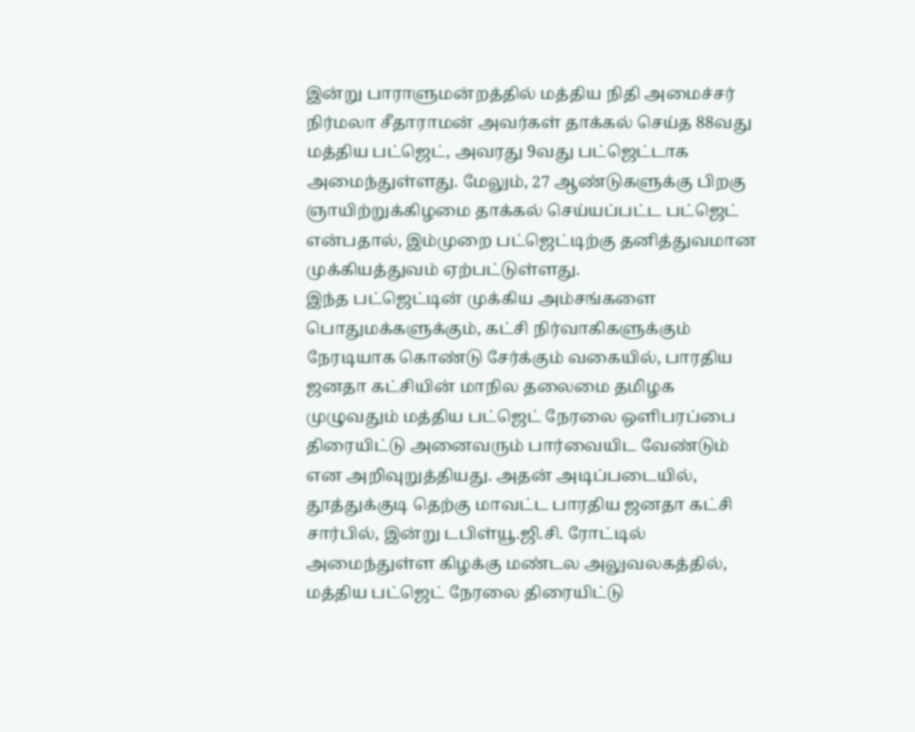இன்று பாராளுமன்றத்தில் மத்திய நிதி அமைச்சர் நிர்மலா சீதாராமன் அவர்கள் தாக்கல் செய்த 88வது மத்திய பட்ஜெட், அவரது 9வது பட்ஜெட்டாக அமைந்துள்ளது. மேலும், 27 ஆண்டுகளுக்கு பிறகு ஞாயிற்றுக்கிழமை தாக்கல் செய்யப்பட்ட பட்ஜெட் என்பதால், இம்முறை பட்ஜெட்டிற்கு தனித்துவமான முக்கியத்துவம் ஏற்பட்டுள்ளது.
இந்த பட்ஜெட்டின் முக்கிய அம்சங்களை பொதுமக்களுக்கும், கட்சி நிர்வாகிகளுக்கும் நேரடியாக கொண்டு சேர்க்கும் வகையில், பாரதிய ஜனதா கட்சியின் மாநில தலைமை தமிழக முழுவதும் மத்திய பட்ஜெட் நேரலை ஒளிபரப்பை திரையிட்டு அனைவரும் பார்வையிட வேண்டும் என அறிவுறுத்தியது. அதன் அடிப்படையில், தூத்துக்குடி தெற்கு மாவட்ட பாரதிய ஜனதா கட்சி சார்பில், இன்று டபிள்யூ.ஜி.சி. ரோட்டில் அமைந்துள்ள கிழக்கு மண்டல அலுவலகத்தில், மத்திய பட்ஜெட் நேரலை திரையிட்டு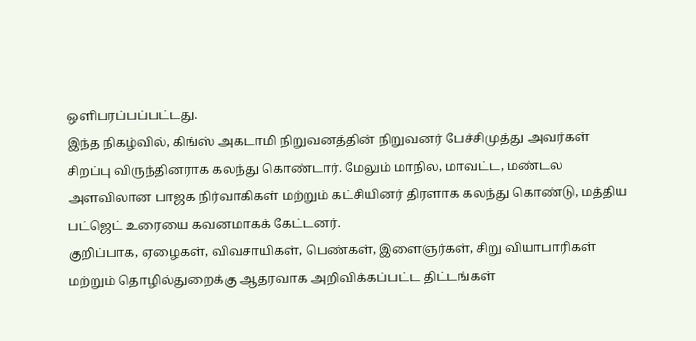ஒளிபரப்பப்பட்டது.
இந்த நிகழ்வில், கிங்ஸ் அகடாமி நிறுவனத்தின் நிறுவனர் பேச்சிமுத்து அவர்கள் சிறப்பு விருந்தினராக கலந்து கொண்டார். மேலும் மாநில, மாவட்ட, மண்டல அளவிலான பாஜக நிர்வாகிகள் மற்றும் கட்சியினர் திரளாக கலந்து கொண்டு, மத்திய பட்ஜெட் உரையை கவனமாகக் கேட்டனர்.
குறிப்பாக, ஏழைகள், விவசாயிகள், பெண்கள், இளைஞர்கள், சிறு வியாபாரிகள் மற்றும் தொழில்துறைக்கு ஆதரவாக அறிவிக்கப்பட்ட திட்டங்கள்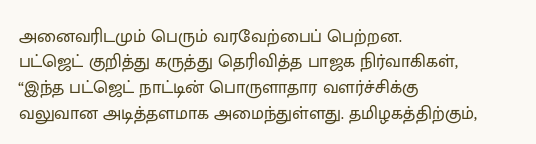அனைவரிடமும் பெரும் வரவேற்பைப் பெற்றன.
பட்ஜெட் குறித்து கருத்து தெரிவித்த பாஜக நிர்வாகிகள், “இந்த பட்ஜெட் நாட்டின் பொருளாதார வளர்ச்சிக்கு வலுவான அடித்தளமாக அமைந்துள்ளது. தமிழகத்திற்கும்,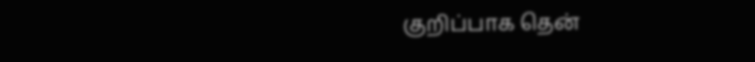குறிப்பாக தென்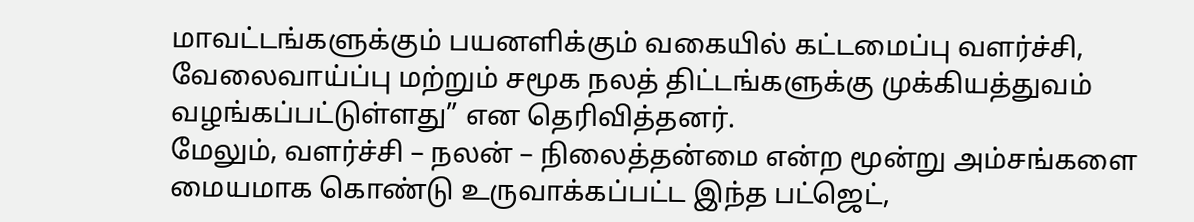மாவட்டங்களுக்கும் பயனளிக்கும் வகையில் கட்டமைப்பு வளர்ச்சி, வேலைவாய்ப்பு மற்றும் சமூக நலத் திட்டங்களுக்கு முக்கியத்துவம் வழங்கப்பட்டுள்ளது” என தெரிவித்தனர்.
மேலும், வளர்ச்சி – நலன் – நிலைத்தன்மை என்ற மூன்று அம்சங்களை மையமாக கொண்டு உருவாக்கப்பட்ட இந்த பட்ஜெட்,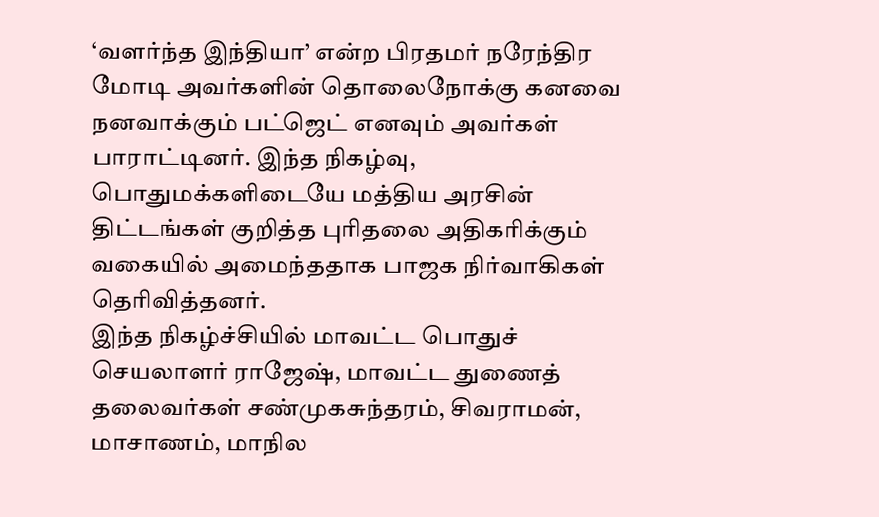‘வளர்ந்த இந்தியா’ என்ற பிரதமர் நரேந்திர மோடி அவர்களின் தொலைநோக்கு கனவை நனவாக்கும் பட்ஜெட் எனவும் அவர்கள் பாராட்டினர். இந்த நிகழ்வு, பொதுமக்களிடையே மத்திய அரசின் திட்டங்கள் குறித்த புரிதலை அதிகரிக்கும் வகையில் அமைந்ததாக பாஜக நிர்வாகிகள் தெரிவித்தனர்.
இந்த நிகழ்ச்சியில் மாவட்ட பொதுச் செயலாளர் ராஜேஷ், மாவட்ட துணைத் தலைவர்கள் சண்முகசுந்தரம், சிவராமன், மாசாணம், மாநில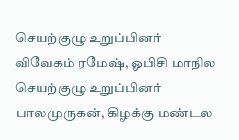செயற்குழு உறுப்பினர் விவேகம் ரமேஷ், ஓபிசி மாநில செயற்குழு உறுப்பினர் பாலமுருகன், கிழக்கு மண்டல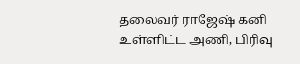தலைவர் ராஜேஷ் கனி உள்ளிட்ட அணி, பிரிவு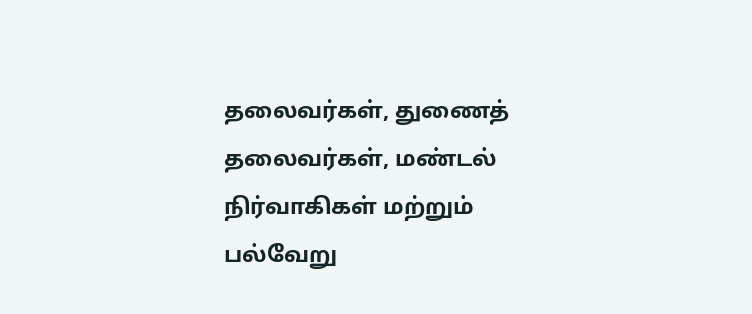தலைவர்கள், துணைத் தலைவர்கள், மண்டல் நிர்வாகிகள் மற்றும் பல்வேறு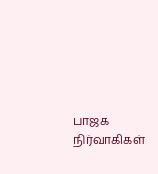பாஜக நிர்வாகிகள்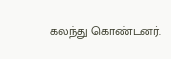கலந்து கொண்டனர்.